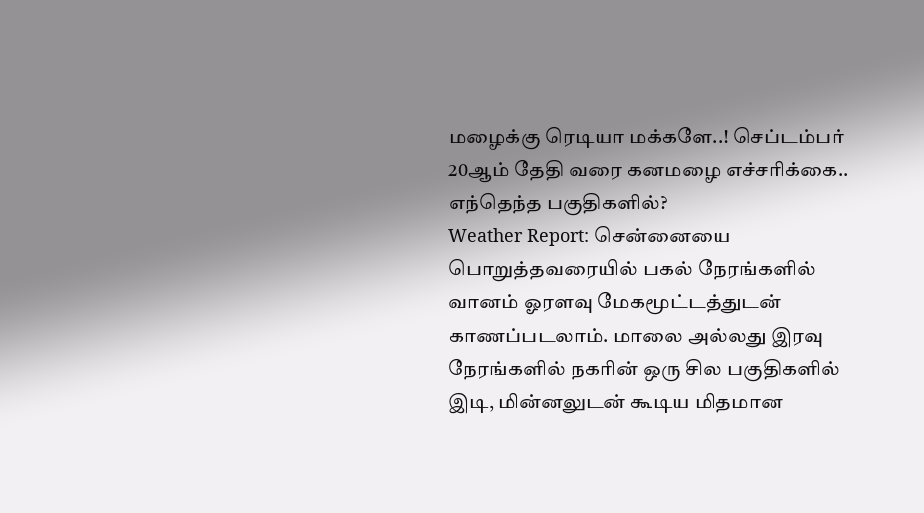மழைக்கு ரெடியா மக்களே..! செப்டம்பர் 20ஆம் தேதி வரை கனமழை எச்சரிக்கை.. எந்தெந்த பகுதிகளில்?
Weather Report: சென்னையை பொறுத்தவரையில் பகல் நேரங்களில் வானம் ஓரளவு மேகமூட்டத்துடன் காணப்படலாம். மாலை அல்லது இரவு நேரங்களில் நகரின் ஒரு சில பகுதிகளில் இடி, மின்னலுடன் கூடிய மிதமான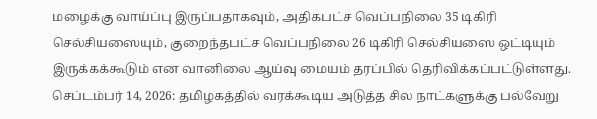மழைக்கு வாய்ப்பு இருப்பதாகவும், அதிகபட்ச வெப்பநிலை 35 டிகிரி செல்சியஸையும், குறைந்தபட்ச வெப்பநிலை 26 டிகிரி செல்சியஸை ஒட்டியும் இருக்கக்கூடும் என வானிலை ஆய்வு மையம் தரப்பில் தெரிவிக்கப்பட்டுள்ளது.
செப்டம்பர் 14, 2026: தமிழகத்தில் வரக்கூடிய அடுத்த சில நாட்களுக்கு பல்வேறு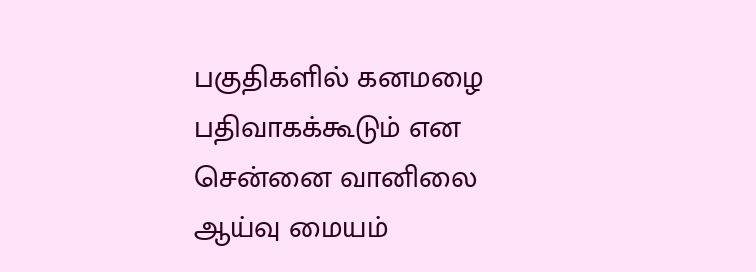பகுதிகளில் கனமழை பதிவாகக்கூடும் என சென்னை வானிலை ஆய்வு மையம்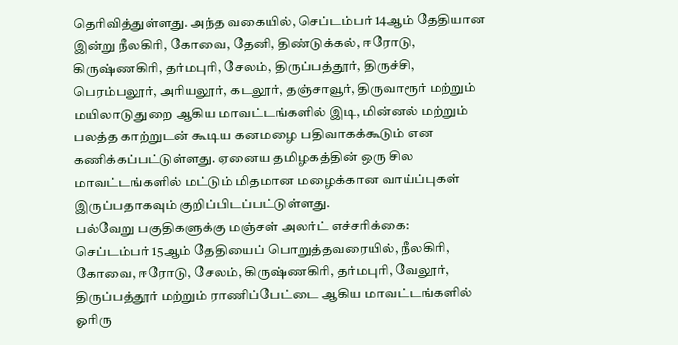தெரிவித்துள்ளது. அந்த வகையில், செப்டம்பர் 14ஆம் தேதியான இன்று நீலகிரி, கோவை, தேனி, திண்டுக்கல், ஈரோடு, கிருஷ்ணகிரி, தர்மபுரி, சேலம், திருப்பத்தூர், திருச்சி, பெரம்பலூர், அரியலூர், கடலூர், தஞ்சாவூர், திருவாரூர் மற்றும் மயிலாடுதுறை ஆகிய மாவட்டங்களில் இடி, மின்னல் மற்றும் பலத்த காற்றுடன் கூடிய கனமழை பதிவாகக்கூடும் என கணிக்கப்பட்டுள்ளது. ஏனைய தமிழகத்தின் ஒரு சில மாவட்டங்களில் மட்டும் மிதமான மழைக்கான வாய்ப்புகள் இருப்பதாகவும் குறிப்பிடப்பட்டுள்ளது.
பல்வேறு பகுதிகளுக்கு மஞ்சள் அலர்ட் எச்சரிக்கை:
செப்டம்பர் 15ஆம் தேதியைப் பொறுத்தவரையில், நீலகிரி, கோவை, ஈரோடு, சேலம், கிருஷ்ணகிரி, தர்மபுரி, வேலூர், திருப்பத்தூர் மற்றும் ராணிப்பேட்டை ஆகிய மாவட்டங்களில் ஓரிரு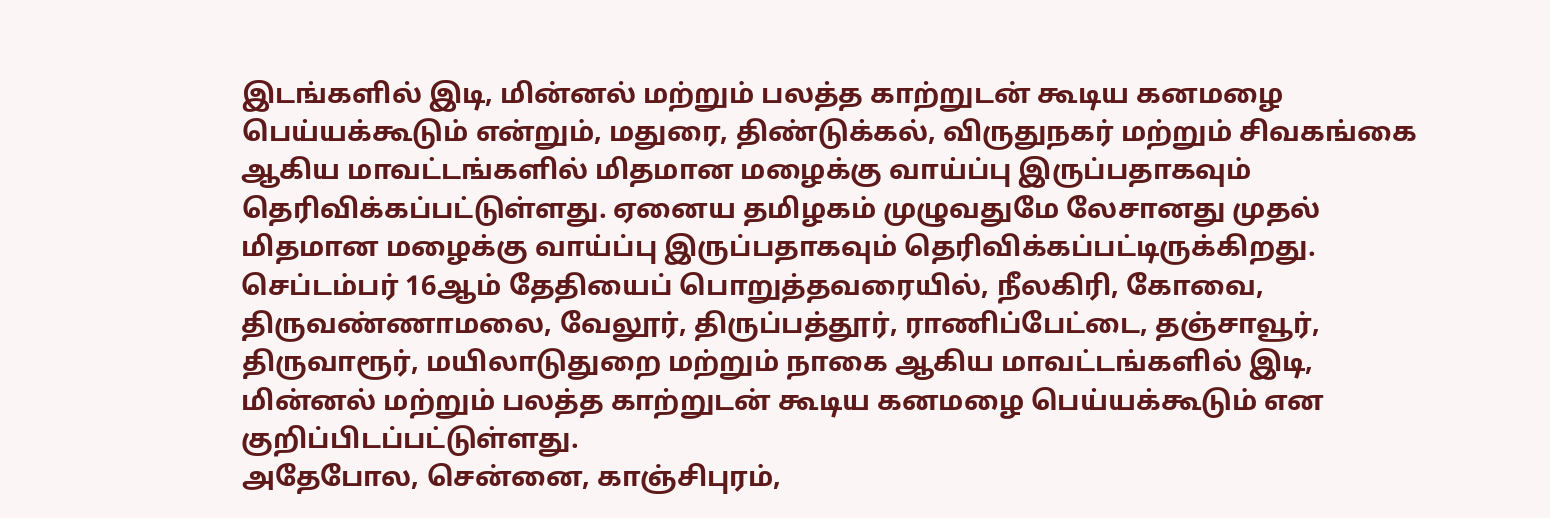இடங்களில் இடி, மின்னல் மற்றும் பலத்த காற்றுடன் கூடிய கனமழை பெய்யக்கூடும் என்றும், மதுரை, திண்டுக்கல், விருதுநகர் மற்றும் சிவகங்கை ஆகிய மாவட்டங்களில் மிதமான மழைக்கு வாய்ப்பு இருப்பதாகவும் தெரிவிக்கப்பட்டுள்ளது. ஏனைய தமிழகம் முழுவதுமே லேசானது முதல் மிதமான மழைக்கு வாய்ப்பு இருப்பதாகவும் தெரிவிக்கப்பட்டிருக்கிறது.
செப்டம்பர் 16ஆம் தேதியைப் பொறுத்தவரையில், நீலகிரி, கோவை, திருவண்ணாமலை, வேலூர், திருப்பத்தூர், ராணிப்பேட்டை, தஞ்சாவூர், திருவாரூர், மயிலாடுதுறை மற்றும் நாகை ஆகிய மாவட்டங்களில் இடி, மின்னல் மற்றும் பலத்த காற்றுடன் கூடிய கனமழை பெய்யக்கூடும் என குறிப்பிடப்பட்டுள்ளது.
அதேபோல, சென்னை, காஞ்சிபுரம்,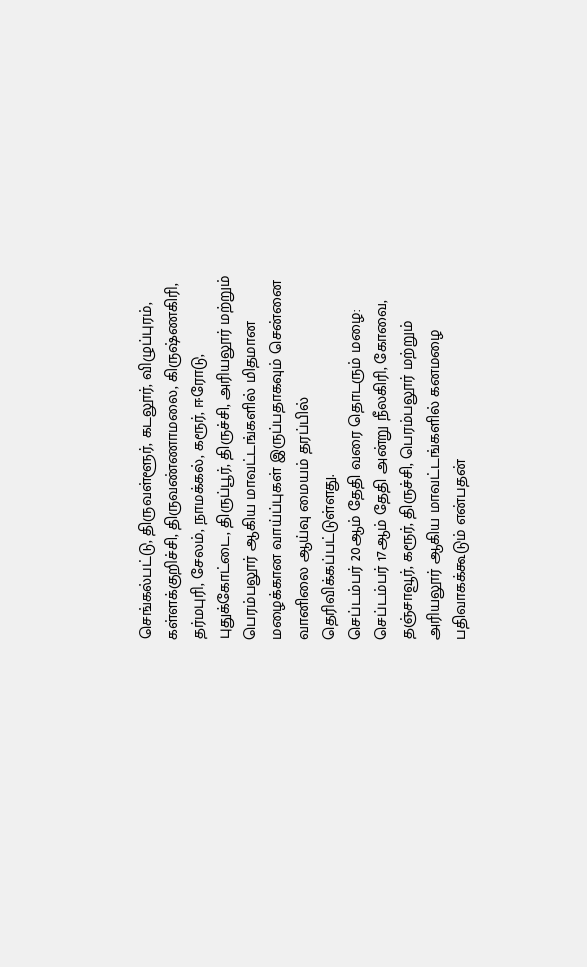செங்கல்பட்டு, திருவள்ளூர், கடலூர், விழுப்புரம், கள்ளக்குறிச்சி, திருவண்ணாமலை, கிருஷ்ணகிரி, தர்மபுரி, சேலம், நாமக்கல், கரூர், ஈரோடு, புதுக்கோட்டை, திருப்பூர், திருச்சி, அரியலூர் மற்றும் பெரம்பலூர் ஆகிய மாவட்டங்களில் மிதமான மழைக்கான வாய்ப்புகள் இருப்பதாகவும் சென்னை வானிலை ஆய்வு மையம் தரப்பில் தெரிவிக்கப்பட்டுள்ளது.
செப்டம்பர் 20ஆம் தேதி வரை தொடரும் மழை:
செப்டம்பர் 17ஆம் தேதி அன்று நீலகிரி, கோவை, தஞ்சாவூர், கரூர், திருச்சி, பெரம்பலூர் மற்றும் அரியலூர் ஆகிய மாவட்டங்களில் கனமழை பதிவாகக்கூடும் என்பதன்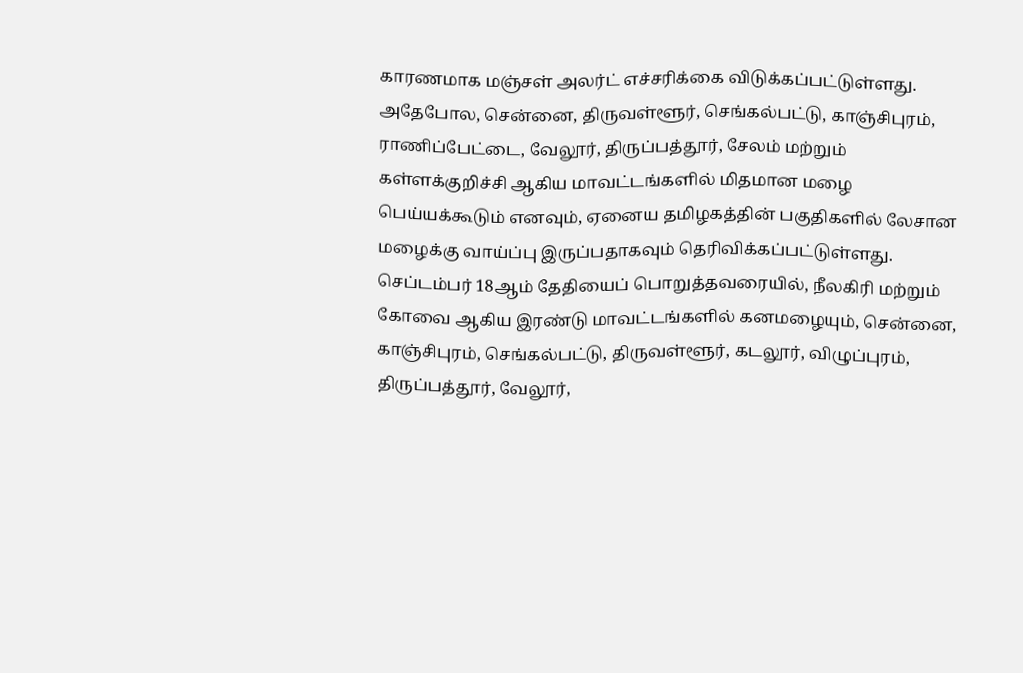காரணமாக மஞ்சள் அலர்ட் எச்சரிக்கை விடுக்கப்பட்டுள்ளது. அதேபோல, சென்னை, திருவள்ளூர், செங்கல்பட்டு, காஞ்சிபுரம், ராணிப்பேட்டை, வேலூர், திருப்பத்தூர், சேலம் மற்றும் கள்ளக்குறிச்சி ஆகிய மாவட்டங்களில் மிதமான மழை பெய்யக்கூடும் எனவும், ஏனைய தமிழகத்தின் பகுதிகளில் லேசான மழைக்கு வாய்ப்பு இருப்பதாகவும் தெரிவிக்கப்பட்டுள்ளது.
செப்டம்பர் 18ஆம் தேதியைப் பொறுத்தவரையில், நீலகிரி மற்றும் கோவை ஆகிய இரண்டு மாவட்டங்களில் கனமழையும், சென்னை, காஞ்சிபுரம், செங்கல்பட்டு, திருவள்ளூர், கடலூர், விழுப்புரம், திருப்பத்தூர், வேலூர்,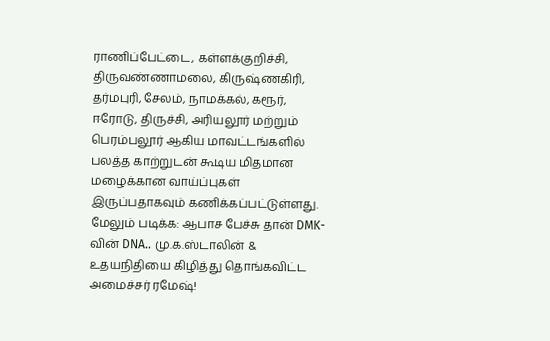ராணிப்பேட்டை, கள்ளக்குறிச்சி, திருவண்ணாமலை, கிருஷ்ணகிரி, தர்மபுரி, சேலம், நாமக்கல், கரூர், ஈரோடு, திருச்சி, அரியலூர் மற்றும் பெரம்பலூர் ஆகிய மாவட்டங்களில் பலத்த காற்றுடன் கூடிய மிதமான மழைக்கான வாய்ப்புகள் இருப்பதாகவும் கணிக்கப்பட்டுள்ளது.
மேலும் படிக்க: ஆபாச பேச்சு தான் DMK-வின் DNA.. மு.க.ஸ்டாலின் & உதயநிதியை கிழித்து தொங்கவிட்ட அமைச்சர் ரமேஷ்!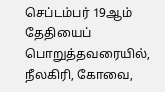செப்டம்பர் 19ஆம் தேதியைப் பொறுத்தவரையில், நீலகிரி, கோவை,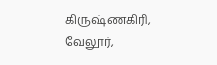கிருஷ்ணகிரி, வேலூர்,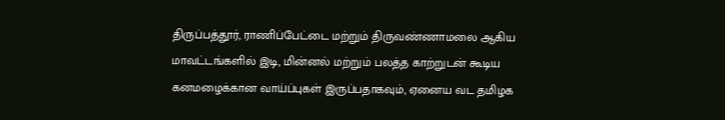திருப்பத்தூர், ராணிப்பேட்டை மற்றும் திருவண்ணாமலை ஆகிய மாவட்டங்களில் இடி, மின்னல் மற்றும் பலத்த காற்றுடன் கூடிய கனமழைக்கான வாய்ப்புகள் இருப்பதாகவும், ஏனைய வட தமிழக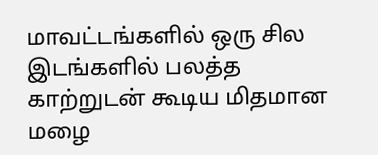மாவட்டங்களில் ஒரு சில இடங்களில் பலத்த காற்றுடன் கூடிய மிதமான மழை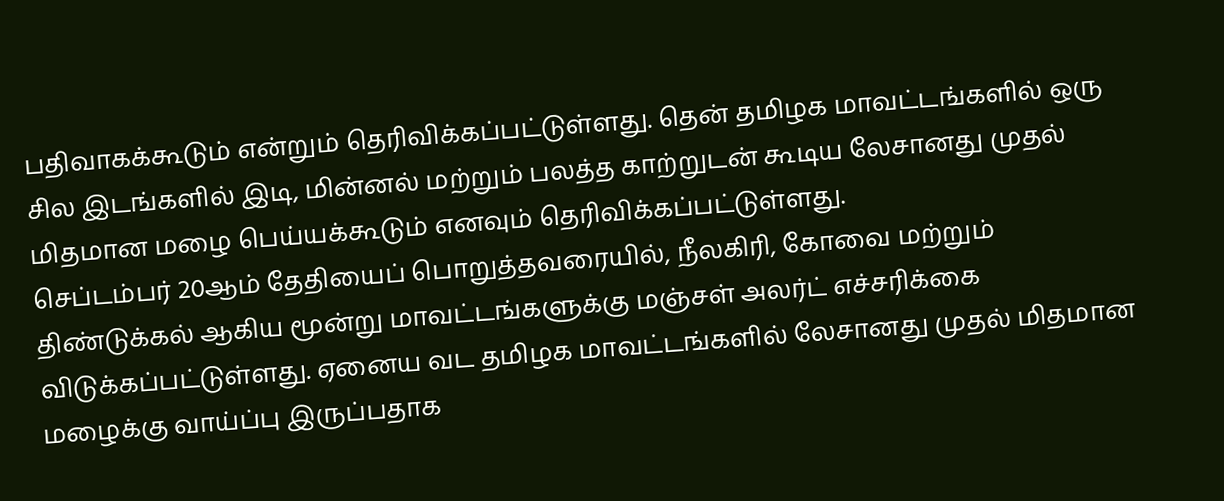பதிவாகக்கூடும் என்றும் தெரிவிக்கப்பட்டுள்ளது. தென் தமிழக மாவட்டங்களில் ஒரு சில இடங்களில் இடி, மின்னல் மற்றும் பலத்த காற்றுடன் கூடிய லேசானது முதல் மிதமான மழை பெய்யக்கூடும் எனவும் தெரிவிக்கப்பட்டுள்ளது.
செப்டம்பர் 20ஆம் தேதியைப் பொறுத்தவரையில், நீலகிரி, கோவை மற்றும் திண்டுக்கல் ஆகிய மூன்று மாவட்டங்களுக்கு மஞ்சள் அலர்ட் எச்சரிக்கை விடுக்கப்பட்டுள்ளது. ஏனைய வட தமிழக மாவட்டங்களில் லேசானது முதல் மிதமான மழைக்கு வாய்ப்பு இருப்பதாக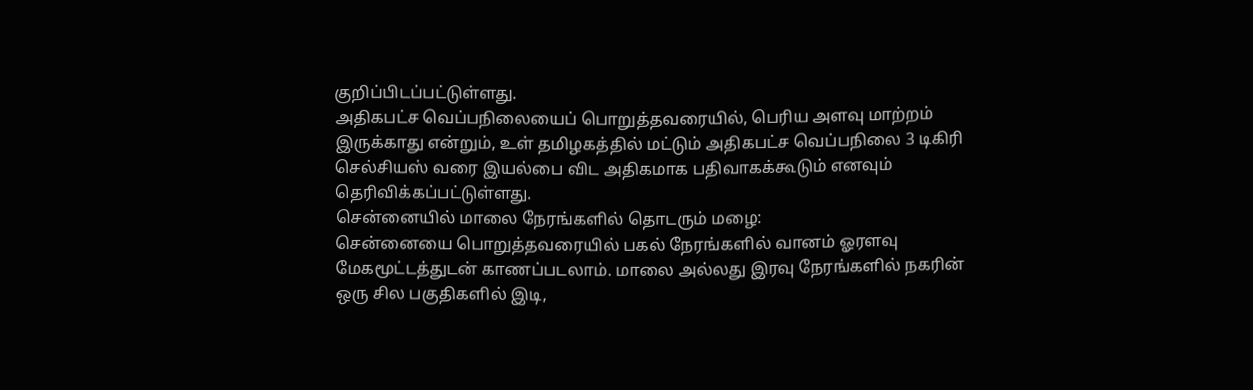குறிப்பிடப்பட்டுள்ளது.
அதிகபட்ச வெப்பநிலையைப் பொறுத்தவரையில், பெரிய அளவு மாற்றம் இருக்காது என்றும், உள் தமிழகத்தில் மட்டும் அதிகபட்ச வெப்பநிலை 3 டிகிரி செல்சியஸ் வரை இயல்பை விட அதிகமாக பதிவாகக்கூடும் எனவும் தெரிவிக்கப்பட்டுள்ளது.
சென்னையில் மாலை நேரங்களில் தொடரும் மழை:
சென்னையை பொறுத்தவரையில் பகல் நேரங்களில் வானம் ஓரளவு மேகமூட்டத்துடன் காணப்படலாம். மாலை அல்லது இரவு நேரங்களில் நகரின் ஒரு சில பகுதிகளில் இடி,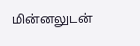மின்னலுடன்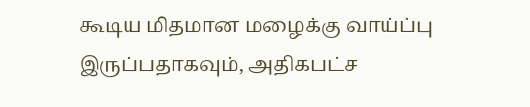கூடிய மிதமான மழைக்கு வாய்ப்பு இருப்பதாகவும், அதிகபட்ச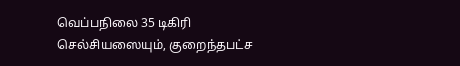வெப்பநிலை 35 டிகிரி செல்சியஸையும், குறைந்தபட்ச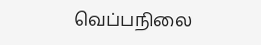வெப்பநிலை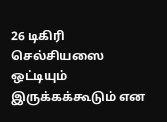26 டிகிரி செல்சியஸை ஒட்டியும் இருக்கக்கூடும் என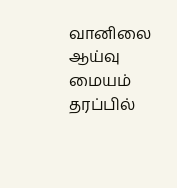வானிலை ஆய்வு மையம் தரப்பில்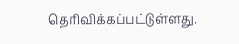தெரிவிக்கப்பட்டுள்ளது.